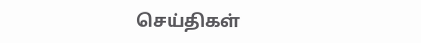செய்திகள்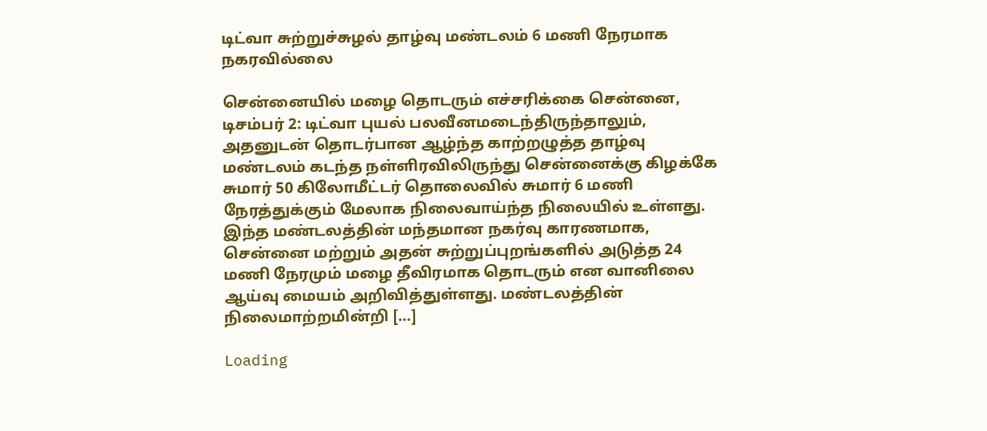டிட்வா சுற்றுச்சுழல் தாழ்வு மண்டலம் 6 மணி நேரமாக நகரவில்லை

சென்னையில் மழை தொடரும் எச்சரிக்கை சென்னை, டிசம்பர் 2: டிட்வா புயல் பலவீனமடைந்திருந்தாலும், அதனுடன் தொடர்பான ஆழ்ந்த காற்றழுத்த தாழ்வு மண்டலம் கடந்த நள்ளிரவிலிருந்து சென்னைக்கு கிழக்கே சுமார் 50 கிலோமீட்டர் தொலைவில் சுமார் 6 மணி நேரத்துக்கும் மேலாக நிலைவாய்ந்த நிலையில் உள்ளது. இந்த மண்டலத்தின் மந்தமான நகர்வு காரணமாக, சென்னை மற்றும் அதன் சுற்றுப்புறங்களில் அடுத்த 24 மணி நேரமும் மழை தீவிரமாக தொடரும் என வானிலை ஆய்வு மையம் அறிவித்துள்ளது. மண்டலத்தின் நிலைமாற்றமின்றி […]

Loading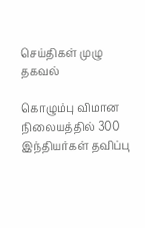செய்திகள் முழு தகவல்

கொழும்பு விமான நிலையத்தில் 300 இந்தியர்கள் தவிப்பு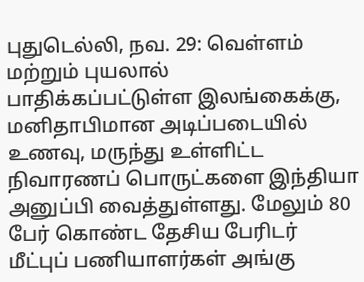புதுடெல்லி, நவ. 29: வெள்ளம் மற்றும் புயலால் பாதிக்கப்பட்டுள்ள இலங்கைக்கு, மனிதாபிமான அடிப்படையில் உணவு, மருந்து உள்ளிட்ட நிவாரணப் பொருட்களை இந்தியா அனுப்பி வைத்துள்ளது. மேலும் 80 பேர் கொண்ட தேசிய பேரிடர் மீட்புப் பணியாளர்கள் அங்கு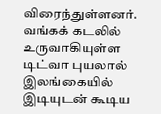விரைந்துள்ளனர். வங்கக் கடலில் உருவாகியுள்ள டிட்வா புயலால் இலங்கையில் இடியுடன் கூடிய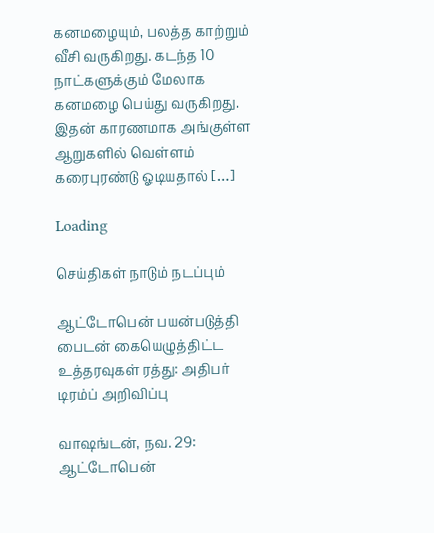கனமழையும், பலத்த காற்றும் வீசி வருகிறது. கடந்த 10 நாட்களுக்கும் மேலாக கனமழை பெய்து வருகிறது. இதன் காரணமாக அங்குள்ள ஆறுகளில் வெள்ளம் கரைபுரண்டு ஓடியதால் […]

Loading

செய்திகள் நாடும் நடப்பும்

ஆட்டோபென் பயன்படுத்தி பைடன் கையெழுத்திட்ட உத்தரவுகள் ரத்து: அதிபர் டிரம்ப் அறிவிப்பு

வாஷங்டன், நவ. 29: ஆட்டோபென்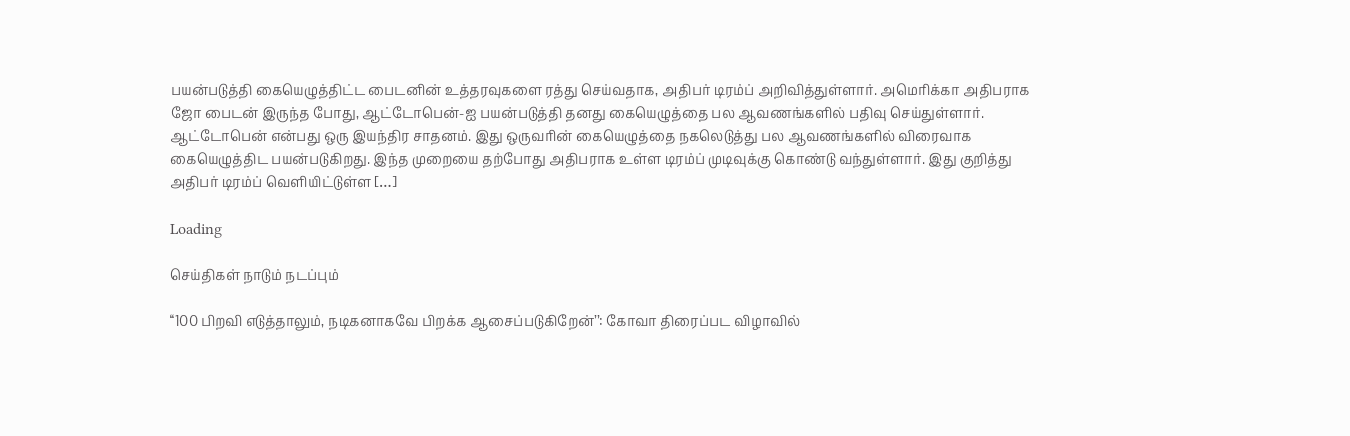பயன்படுத்தி கையெழுத்திட்ட பைடனின் உத்தரவுகளை ரத்து செய்வதாக, அதிபர் டிரம்ப் அறிவித்துள்ளார். அமெரிக்கா அதிபராக ஜோ பைடன் இருந்த போது, ஆட்டோபென்-ஐ பயன்படுத்தி தனது கையெழுத்தை பல ஆவணங்களில் பதிவு செய்துள்ளார். ஆட்டோபென் என்பது ஒரு இயந்திர சாதனம். இது ஒருவரின் கையெழுத்தை நகலெடுத்து பல ஆவணங்களில் விரைவாக கையெழுத்திட பயன்படுகிறது. இந்த முறையை தற்போது அதிபராக உள்ள டிரம்ப் முடிவுக்கு கொண்டு வந்துள்ளார். இது குறித்து அதிபர் டிரம்ப் வெளியிட்டுள்ள […]

Loading

செய்திகள் நாடும் நடப்பும்

‘‘100 பிறவி எடுத்தாலும், நடிகனாகவே பிறக்க ஆசைப்படுகிறேன்’’: கோவா திரைப்பட விழாவில்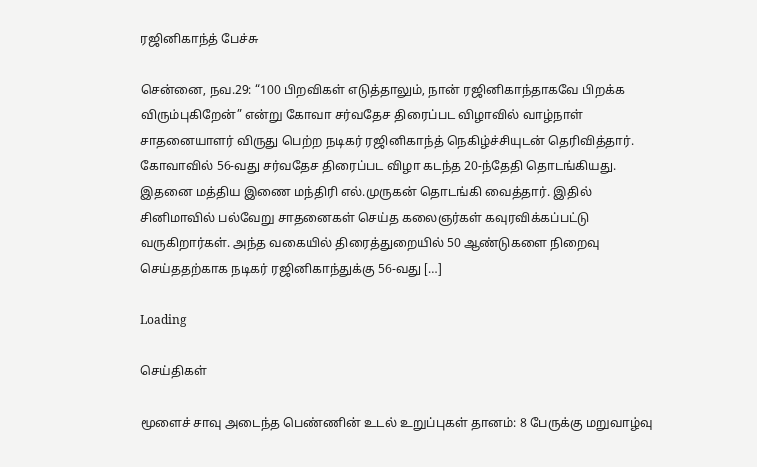ரஜினிகாந்த் பேச்சு

சென்னை, நவ.29: “100 பிறவிகள் எடுத்தாலும், நான் ரஜினிகாந்தாகவே பிறக்க விரும்புகிறேன்” என்று கோவா சர்வதேச திரைப்பட விழாவில் வாழ்நாள் சாதனையாளர் விருது பெற்ற நடிகர் ரஜினிகாந்த் நெகிழ்ச்சியுடன் தெரிவித்தார். கோவாவில் 56-வது சர்வதேச திரைப்பட விழா கடந்த 20-ந்தேதி தொடங்கியது. இதனை மத்திய இணை மந்திரி எல்.முருகன் தொடங்கி வைத்தார். இதில் சினிமாவில் பல்வேறு சாதனைகள் செய்த கலைஞர்கள் கவுரவிக்கப்பட்டு வருகிறார்கள். அந்த வகையில் திரைத்துறையில் 50 ஆண்டுகளை நிறைவு செய்ததற்காக நடிகர் ரஜினிகாந்துக்கு 56-வது […]

Loading

செய்திகள்

மூளைச் சாவு அடைந்த பெண்ணின் உடல் உறுப்புகள் தானம்: 8 பேருக்கு மறுவாழ்வு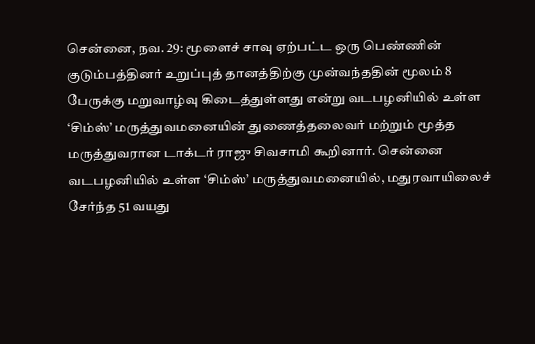சென்னை, நவ. 29: மூளைச் சாவு ஏற்பட்ட ஒரு பெண்ணின் குடும்பத்தினர் உறுப்புத் தானத்திற்கு முன்வந்ததின் மூலம் 8 பேருக்கு மறுவாழ்வு கிடைத்துள்ளது என்று வடபழனியில் உள்ள ‘சிம்ஸ்’ மருத்துவமனையின் துணைத்தலைவர் மற்றும் மூத்த மருத்துவரான டாக்டர் ராஜு சிவசாமி கூறினார். சென்னை வடபழனியில் உள்ள ‘சிம்ஸ்’ மருத்துவமனையில், மதுரவாயிலைச் சேர்ந்த 51 வயது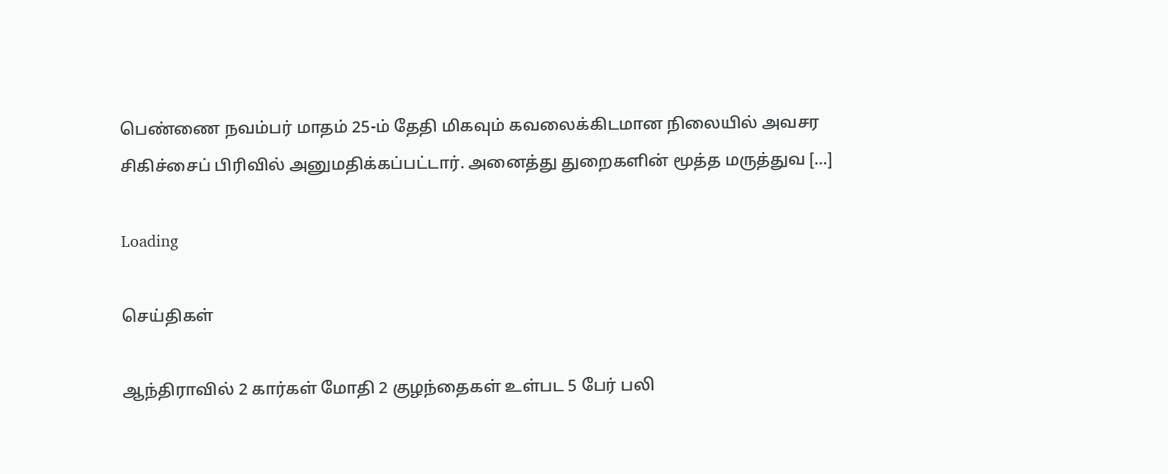பெண்ணை நவம்பர் மாதம் 25-ம் தேதி மிகவும் கவலைக்கிடமான நிலையில் அவசர சிகிச்சைப் பிரிவில் அனுமதிக்கப்பட்டார். அனைத்து துறைகளின் மூத்த மருத்துவ […]

Loading

செய்திகள்

ஆந்திராவில் 2 கார்கள் மோதி 2 குழந்தைகள் உள்பட 5 பேர் பலி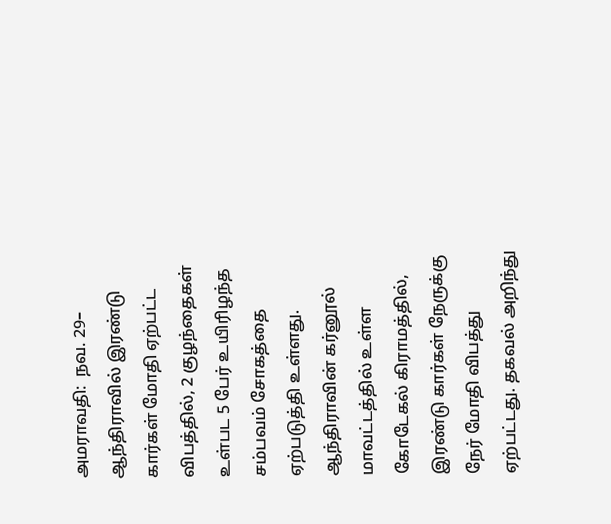அமராவதி:  நவ. 29– ஆந்திராவில் இரண்டு கார்கள் மோதி ஏற்பட்ட விபத்தில், 2 குழந்தைகள் உள்பட 5 பேர் உயிரிழந்த சம்பவம் சோகத்தை ஏற்படுத்தி உள்ளது. ஆந்திராவின் கர்னூல் மாவட்டத்தில் உள்ள கோடேகல் கிராமத்தில், இரண்டு கார்கள் நேருக்கு நேர் மோதி விபத்து ஏற்பட்டது. தகவல் அறிந்து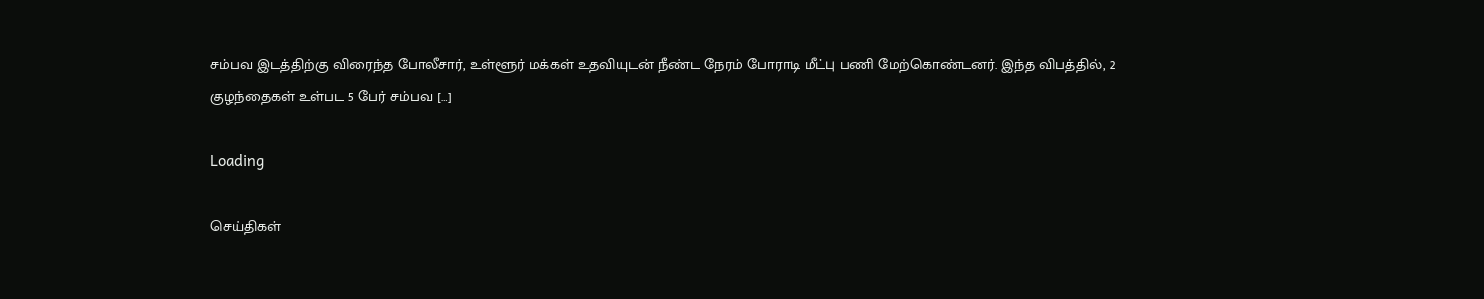சம்பவ இடத்திற்கு விரைந்த போலீசார், உள்ளூர் மக்கள் உதவியுடன் நீண்ட நேரம் போராடி மீட்பு பணி மேற்கொண்டனர். இந்த விபத்தில், 2 குழந்தைகள் உள்பட 5 பேர் சம்பவ […]

Loading

செய்திகள்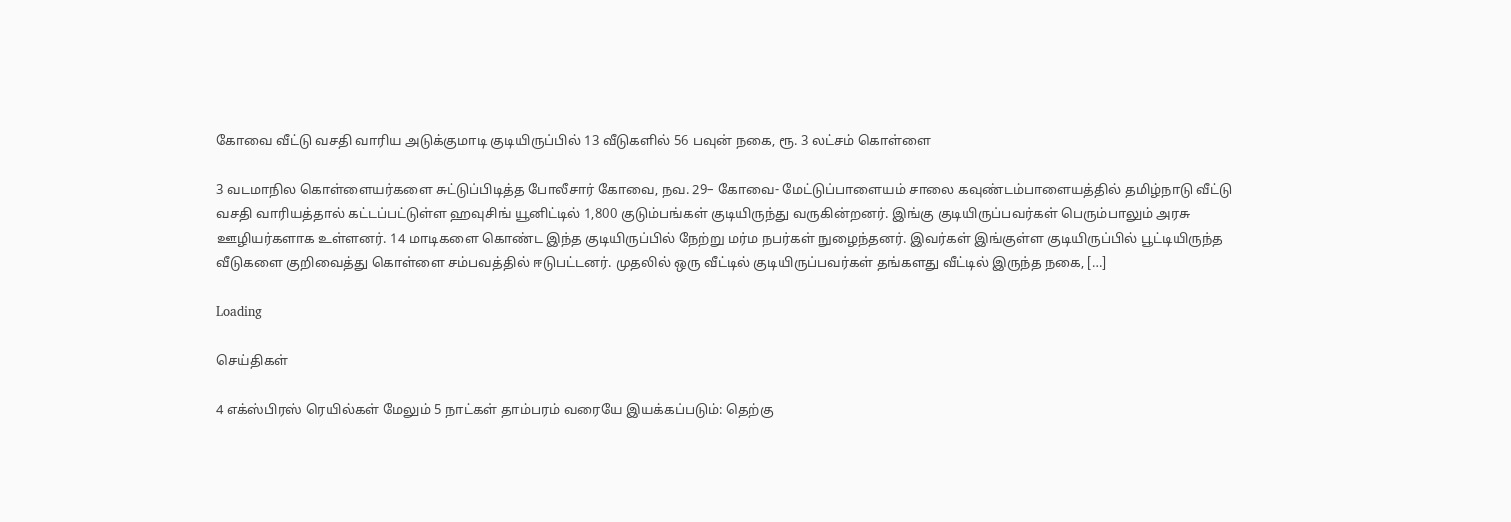கோவை வீட்டு வசதி வாரிய அடுக்குமாடி குடியிருப்பில் 13 வீடுகளில் 56 பவுன் நகை, ரூ. 3 லட்சம் கொள்ளை

3 வடமாநில கொள்ளையர்களை சுட்டுப்பிடித்த போலீசார் கோவை, நவ. 29– கோவை- மேட்டுப்பாளையம் சாலை கவுண்டம்பாளையத்தில் தமிழ்நாடு வீட்டு வசதி வாரியத்தால் கட்டப்பட்டுள்ள ஹவுசிங் யூனிட்டில் 1,800 குடும்பங்கள் குடியிருந்து வருகின்றனர். இங்கு குடியிருப்பவர்கள் பெரும்பாலும் அரசு ஊழியர்களாக உள்ளனர். 14 மாடிகளை கொண்ட இந்த குடியிருப்பில் நேற்று மர்ம நபர்கள் நுழைந்தனர். இவர்கள் இங்குள்ள குடியிருப்பில் பூட்டியிருந்த வீடுகளை குறிவைத்து கொள்ளை சம்பவத்தில் ஈடுபட்டனர். முதலில் ஒரு வீட்டில் குடியிருப்பவர்கள் தங்களது வீட்டில் இருந்த நகை, […]

Loading

செய்திகள்

4 எக்ஸ்பிரஸ் ரெயில்கள் மேலும் 5 நாட்கள் தாம்பரம் வரையே இயக்கப்படும்: தெற்கு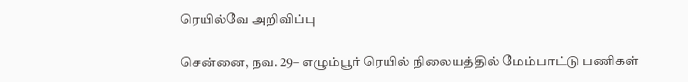ரெயில்வே அறிவிப்பு

சென்னை, நவ. 29– எழும்பூர் ரெயில் நிலையத்தில் மேம்பாட்டு பணிகள்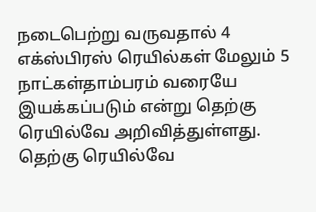நடைபெற்று வருவதால் 4 எக்ஸ்பிரஸ் ரெயில்கள் மேலும் 5 நாட்கள்தாம்பரம் வரையே இயக்கப்படும் என்று தெற்கு ரெயில்வே அறிவித்துள்ளது. தெற்கு ரெயில்வே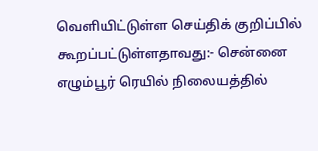வெளியிட்டுள்ள செய்திக் குறிப்பில் கூறப்பட்டுள்ளதாவது:- சென்னை எழும்பூர் ரெயில் நிலையத்தில்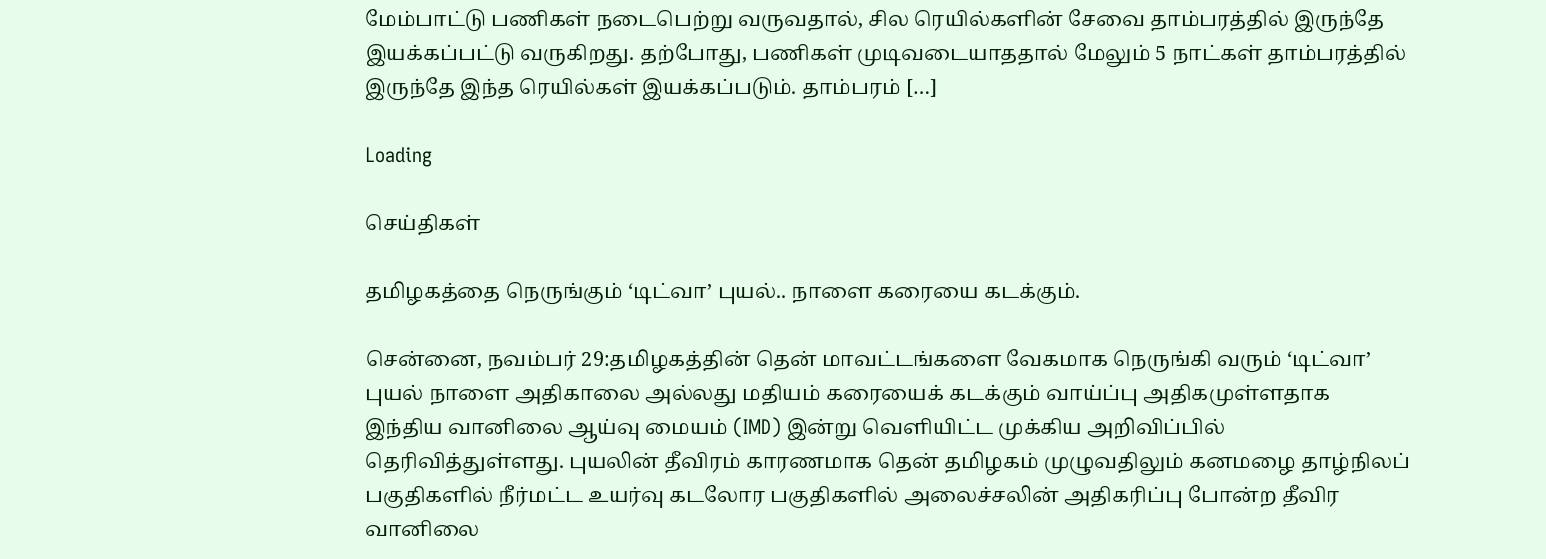மேம்பாட்டு பணிகள் நடைபெற்று வருவதால், சில ரெயில்களின் சேவை தாம்பரத்தில் இருந்தே இயக்கப்பட்டு வருகிறது. தற்போது, பணிகள் முடிவடையாததால் மேலும் 5 நாட்கள் தாம்பரத்தில் இருந்தே இந்த ரெயில்கள் இயக்கப்படும். தாம்பரம் […]

Loading

செய்திகள்

தமிழகத்தை நெருங்கும் ‘டிட்வா’ புயல்.. நாளை கரையை கடக்கும்.

சென்னை, நவம்பர் 29:தமிழகத்தின் தென் மாவட்டங்களை வேகமாக நெருங்கி வரும் ‘டிட்வா’ புயல் நாளை அதிகாலை அல்லது மதியம் கரையைக் கடக்கும் வாய்ப்பு அதிகமுள்ளதாக இந்திய வானிலை ஆய்வு மையம் (IMD) இன்று வெளியிட்ட முக்கிய அறிவிப்பில் தெரிவித்துள்ளது. புயலின் தீவிரம் காரணமாக தென் தமிழகம் முழுவதிலும் கனமழை தாழ்நிலப் பகுதிகளில் நீர்மட்ட உயர்வு கடலோர பகுதிகளில் அலைச்சலின் அதிகரிப்பு போன்ற தீவிர வானிலை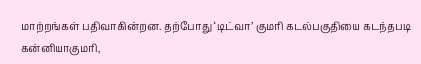மாற்றங்கள் பதிவாகின்றன. தற்போது ‘டிட்வா’ குமரி கடல்பகுதியை கடந்தபடி கன்னியாகுமரி,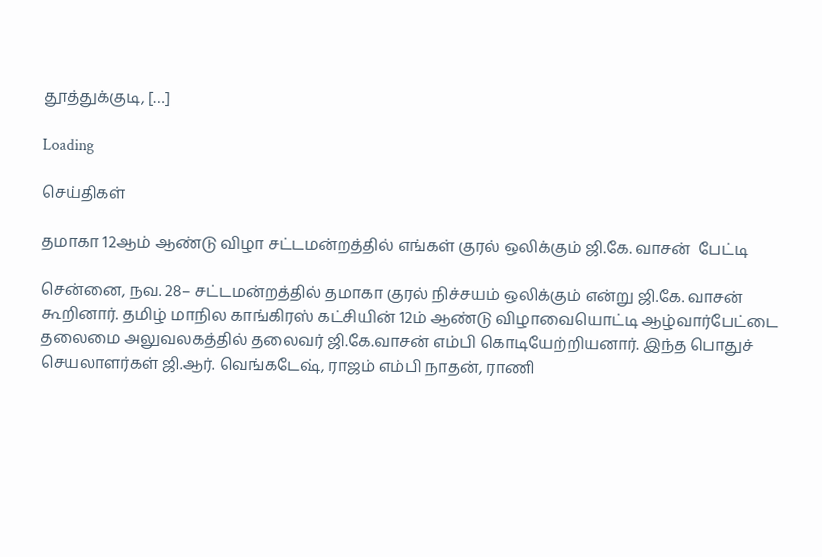தூத்துக்குடி, […]

Loading

செய்திகள்

தமாகா 12ஆம் ஆண்டு விழா சட்டமன்றத்தில் எங்கள் குரல் ஒலிக்கும் ஜி.கே. வாசன்  பேட்டி

சென்னை, நவ. 28– சட்டமன்றத்தில் தமாகா குரல் நிச்சயம் ஒலிக்கும் என்று ஜி.கே. வாசன் கூறினார். தமிழ் மாநில காங்கிரஸ் கட்சியின் 12ம் ஆண்டு விழாவையொட்டி ஆழ்வார்பேட்டை தலைமை அலுவலகத்தில் தலைவர் ஜி.கே.வாசன் எம்பி கொடியேற்றியனார். இந்த பொதுச் செயலாளர்கள் ஜி.ஆர். வெங்கடேஷ், ராஜம் எம்பி நாதன், ராணி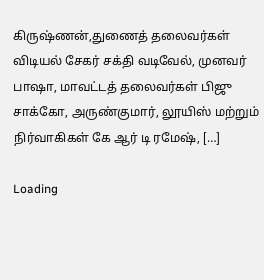கிருஷ்ணன்,துணைத் தலைவர்கள் விடியல் சேகர் சக்தி வடிவேல், முனவர் பாஷா, மாவட்டத் தலைவர்கள் பிஜு சாக்கோ, அருண்குமார், லூயிஸ் மற்றும் நிர்வாகிகள் கே ஆர் டி ரமேஷ், […]

Loading